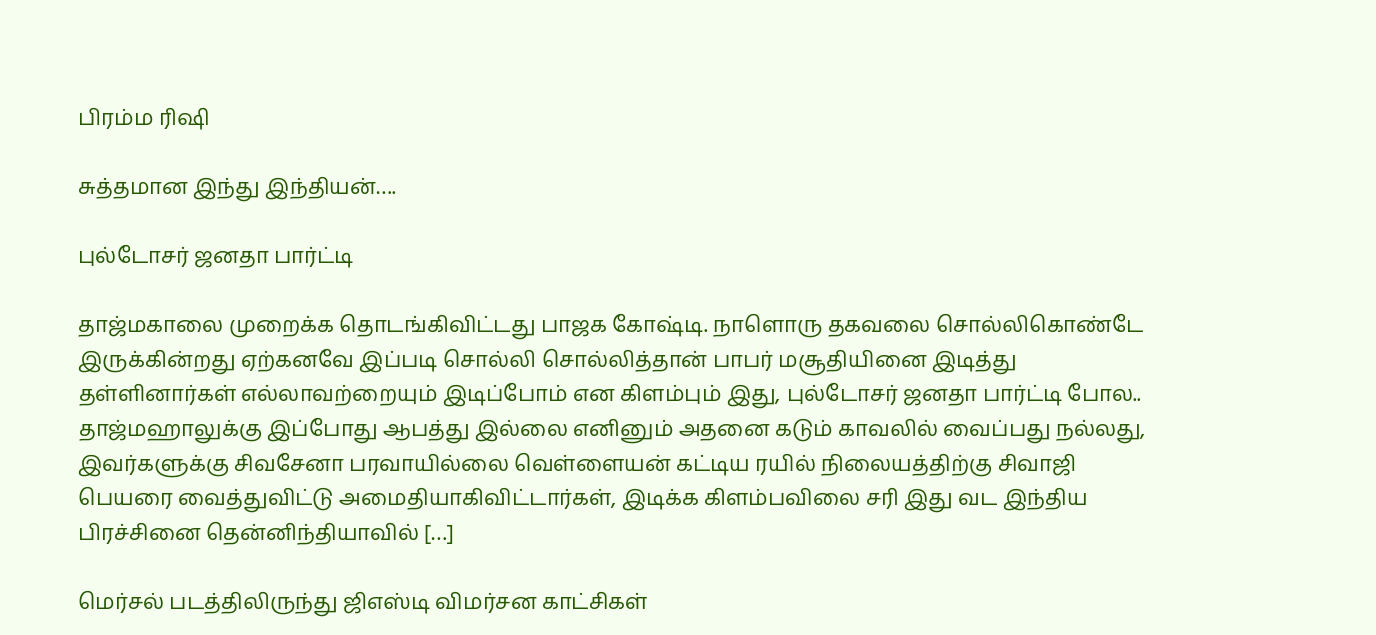பிரம்ம ரிஷி

சுத்தமான இந்து இந்தியன்….

புல்டோசர் ஜனதா பார்ட்டி

தாஜ்மகாலை முறைக்க தொடங்கிவிட்டது பாஜக கோஷ்டி. நாளொரு தகவலை சொல்லிகொண்டே இருக்கின்றது ஏற்கனவே இப்படி சொல்லி சொல்லித்தான் பாபர் மசூதியினை இடித்து தள்ளினார்கள் எல்லாவற்றையும் இடிப்போம் என கிளம்பும் இது, புல்டோசர் ஜனதா பார்ட்டி போல.. தாஜ்மஹாலுக்கு இப்போது ஆபத்து இல்லை எனினும் அதனை கடும் காவலில் வைப்பது நல்லது, இவர்களுக்கு சிவசேனா பரவாயில்லை வெள்ளையன் கட்டிய ரயில் நிலையத்திற்கு சிவாஜி பெயரை வைத்துவிட்டு அமைதியாகிவிட்டார்கள், இடிக்க கிளம்பவிலை சரி இது வட இந்திய பிரச்சினை தென்னிந்தியாவில் […]

மெர்சல் படத்திலிருந்து ஜிஎஸ்டி விமர்சன காட்சிகள்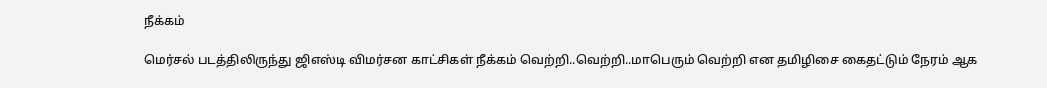நீக்கம்

மெர்சல் படத்திலிருந்து ஜிஎஸ்டி விமர்சன காட்சிகள் நீக்கம் வெற்றி..வெற்றி..மாபெரும் வெற்றி என தமிழிசை கைதட்டும் நேரம் ஆக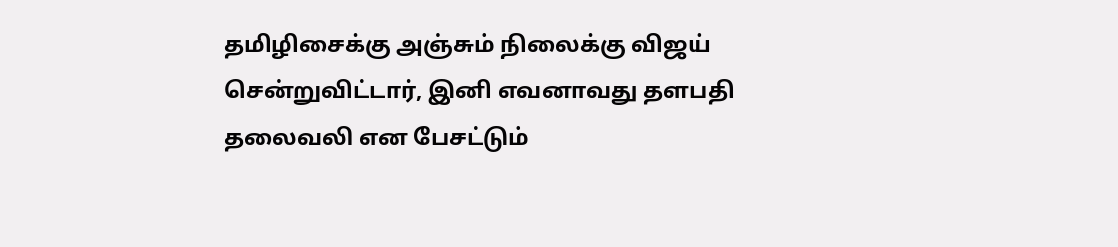தமிழிசைக்கு அஞ்சும் நிலைக்கு விஜய் சென்றுவிட்டார், இனி எவனாவது தளபதி தலைவலி என பேசட்டும்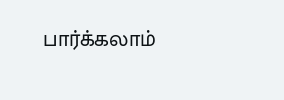பார்க்கலாம்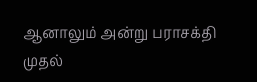ஆனாலும் அன்று பராசக்தி முதல்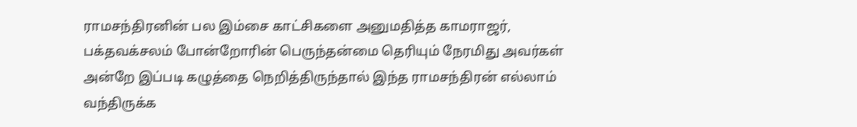ராமசந்திரனின் பல இம்சை காட்சிகளை அனுமதித்த காமராஜர், பக்தவக்சலம் போன்றோரின் பெருந்தன்மை தெரியும் நேரமிது அவர்கள் அன்றே இப்படி கழுத்தை நெறித்திருந்தால் இந்த ராமசந்திரன் எல்லாம் வந்திருக்க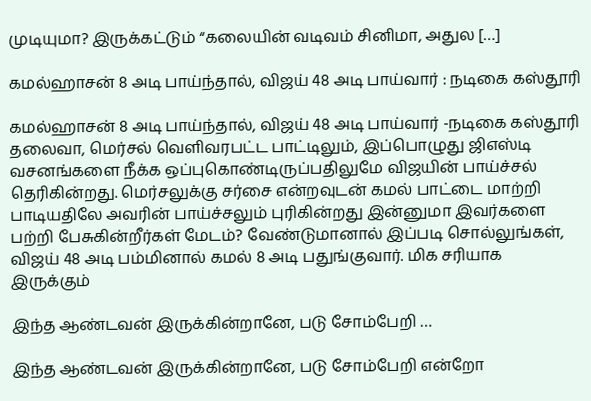முடியுமா? இருக்கட்டும் “கலையின் வடிவம் சினிமா, அதுல […]

கமல்ஹாசன் 8 அடி பாய்ந்தால், விஜய் 48 அடி பாய்வார் : நடிகை கஸ்தூரி

கமல்ஹாசன் 8 அடி பாய்ந்தால், விஜய் 48 அடி பாய்வார் -நடிகை கஸ்தூரி தலைவா, மெர்சல் வெளிவரபட்ட பாட்டிலும், இப்பொழுது ஜிஎஸ்டி வசனங்களை நீக்க ஒப்புகொண்டிருப்பதிலுமே விஜயின் பாய்ச்சல் தெரிகின்றது. மெர்சலுக்கு சர்சை என்றவுடன் கமல் பாட்டை மாற்றி பாடியதிலே அவரின் பாய்ச்சலும் புரிகின்றது இன்னுமா இவர்களை பற்றி பேசுகின்றீர்கள் மேடம்? வேண்டுமானால் இப்படி சொல்லுங்கள், விஜய் 48 அடி பம்மினால் கமல் 8 அடி பதுங்குவார். மிக சரியாக இருக்கும்

இந்த ஆண்டவன் இருக்கின்றானே, படு சோம்பேறி …

இந்த ஆண்டவன் இருக்கின்றானே, படு சோம்பேறி என்றோ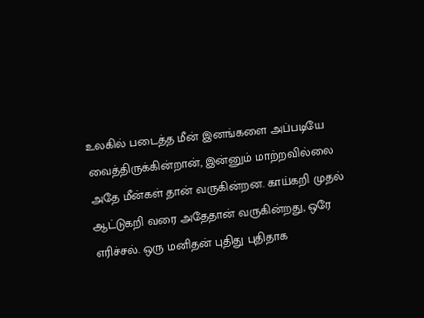உலகில் படைத்த மீன் இனங்களை அப்படியே வைத்திருக்கின்றான், இன்னும் மாற்றவில்லை அதே மீன்கள் தான் வருகின்றன‌. காய்கறி முதல் ஆட்டுகறி வரை அதேதான் வருகின்றது, ஒரே எரிச்சல். ஒரு மனிதன் புதிது புதிதாக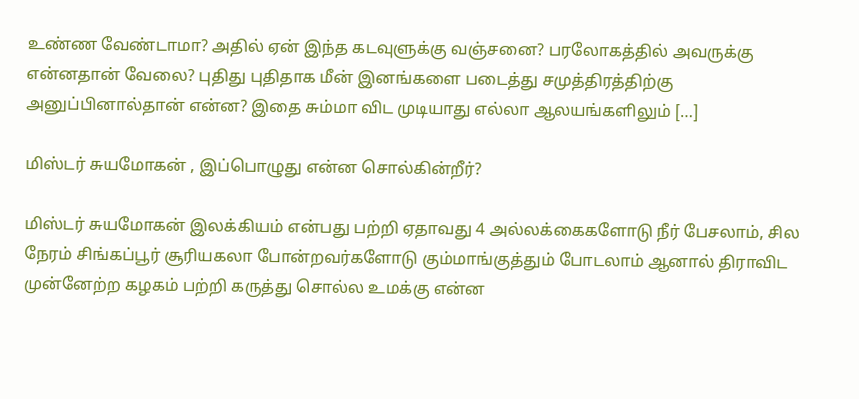உண்ண வேண்டாமா? அதில் ஏன் இந்த கடவுளுக்கு வஞ்சனை? பரலோகத்தில் அவருக்கு என்னதான் வேலை? புதிது புதிதாக மீன் இனங்களை படைத்து சமுத்திரத்திற்கு அனுப்பினால்தான் என்ன? இதை சும்மா விட முடியாது எல்லா ஆலயங்களிலும் […]

மிஸ்டர் சுயமோகன் , இப்பொழுது என்ன சொல்கின்றீர்?

மிஸ்டர் சுயமோகன் இலக்கியம் என்பது பற்றி ஏதாவது 4 அல்லக்கைகளோடு நீர் பேசலாம், சில நேரம் சிங்கப்பூர் சூரியகலா போன்றவர்களோடு கும்மாங்குத்தும் போடலாம் ஆனால் திராவிட முன்னேற்ற கழகம் பற்றி கருத்து சொல்ல உமக்கு என்ன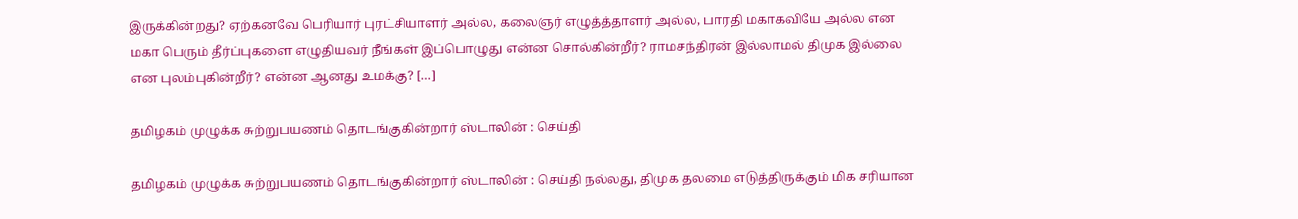இருக்கின்றது? ஏற்கனவே பெரியார் புரட்சியாளர் அல்ல, கலைஞர் எழுத்த்தாளர் அல்ல, பாரதி மகாகவியே அல்ல என மகா பெரும் தீர்ப்புகளை எழுதியவர் நீங்கள் இப்பொழுது என்ன சொல்கின்றீர்? ராமசந்திரன் இல்லாமல் திமுக இல்லை என புலம்புகின்றீர்? என்ன ஆனது உமக்கு? […]

தமிழகம் முழுக்க சுற்றுபயணம் தொடங்குகின்றார் ஸ்டாலின் : செய்தி

தமிழகம் முழுக்க சுற்றுபயணம் தொடங்குகின்றார் ஸ்டாலின் : செய்தி நல்லது, திமுக தலமை எடுத்திருக்கும் மிக சரியான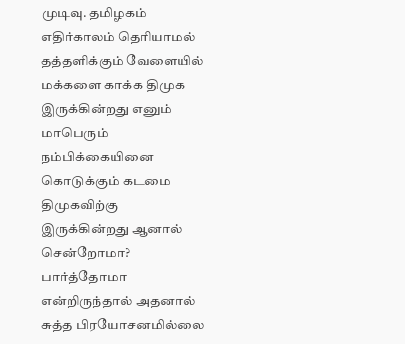முடிவு. தமிழகம் எதிர்காலம் தெரியாமல் தத்தளிக்கும் வேளையில் மக்களை காக்க திமுக இருக்கின்றது எனும் மாபெரும் நம்பிக்கையினை கொடுக்கும் கடமை திமுகவிற்கு இருக்கின்றது ஆனால் சென்றோமா? பார்த்தோமா என்றிருந்தால் அதனால் சுத்த பிரயோசனமில்லை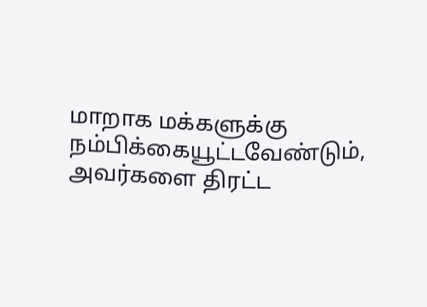மாறாக மக்களுக்கு நம்பிக்கையூட்டவேண்டும், அவர்களை திரட்ட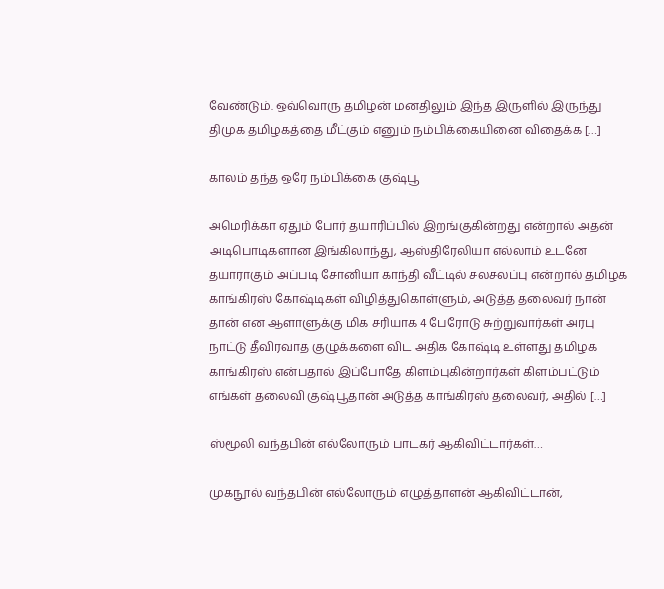வேண்டும். ஒவ்வொரு தமிழன் மனதிலும் இந்த இருளில் இருந்து திமுக தமிழகத்தை மீட்கும் எனும் நம்பிக்கையினை விதைக்க […]

காலம் தந்த ஒரே நம்பிக்கை குஷ்பூ

அமெரிக்கா ஏதும் போர் தயாரிப்பில் இறங்குகின்றது என்றால் அதன் அடிபொடிகளான இங்கிலாந்து, ஆஸ்திரேலியா எல்லாம் உடனே தயாராகும் அப்படி சோனியா காந்தி வீட்டில் சலசலப்பு என்றால் தமிழக காங்கிரஸ் கோஷ்டிகள் விழித்துகொள்ளும், அடுத்த தலைவர் நான் தான் என ஆளாளுக்கு மிக சரியாக 4 பேரோடு சுற்றுவார்கள் அரபு நாட்டு தீவிரவாத குழுக்களை விட அதிக கோஷ்டி உள்ளது தமிழக காங்கிரஸ் என்பதால் இப்போதே கிளம்புகின்றார்கள் கிளம்பட்டும் எங்கள் தலைவி குஷ்பூதான் அடுத்த காங்கிரஸ் தலைவர், அதில் […]

ஸ்மூலி வந்தபின் எல்லோரும் பாடகர் ஆகிவிட்டார்கள்…

முகநூல் வந்தபின் எல்லோரும் எழுத்தாளன் ஆகிவிட்டான்,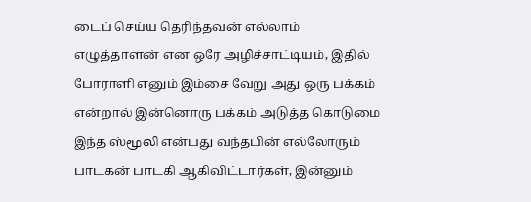டைப் செய்ய தெரிந்தவன் எல்லாம் எழுத்தாளன் என ஒரே அழிச்சாட்டியம், இதில் போராளி எனும் இம்சை வேறு அது ஒரு பக்கம் என்றால் இன்னொரு பக்கம் அடுத்த கொடுமை இந்த ஸ்மூலி என்பது வந்தபின் எல்லோரும் பாடகன் பாடகி ஆகிவிட்டார்கள், இன்னும்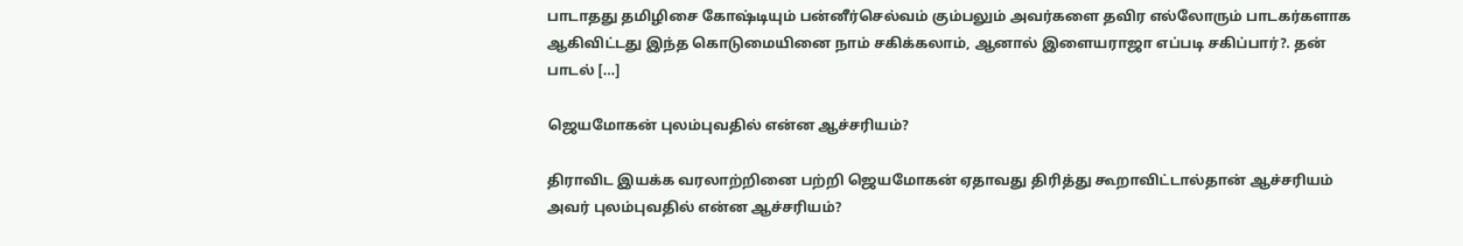பாடாதது தமிழிசை கோஷ்டியும் பன்னீர்செல்வம் கும்பலும் அவர்களை தவிர எல்லோரும் பாடகர்களாக ஆகிவிட்டது இந்த கொடுமையினை நாம் சகிக்கலாம், ஆனால் இளையராஜா எப்படி சகிப்பார்?. தன் பாடல் […]

ஜெயமோகன் புலம்புவதில் என்ன ஆச்சரியம்?

திராவிட இயக்க வரலாற்றினை பற்றி ஜெயமோகன் ஏதாவது திரித்து கூறாவிட்டால்தான் ஆச்சரியம் அவர் புலம்புவதில் என்ன ஆச்சரியம்?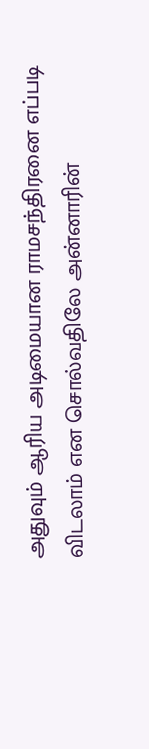அதுவும் ஆரிய அடிமையான ராமசந்திரனை எப்படி விடலாம் என சொல்வதிலே அன்னாரின்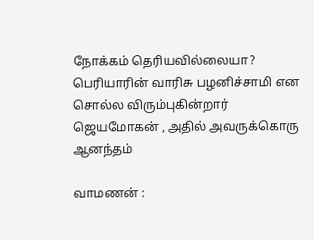நோக்கம் தெரியவில்லையா? பெரியாரின் வாரிசு பழனிச்சாமி என சொல்ல விரும்புகின்றார் ஜெயமோகன் , அதில் அவருக்கொரு ஆனந்தம்

வாமணன் :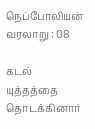நெப்போலியன் வரலாறு : 08

கடல் யுத்தத்தை தொடக்கினார்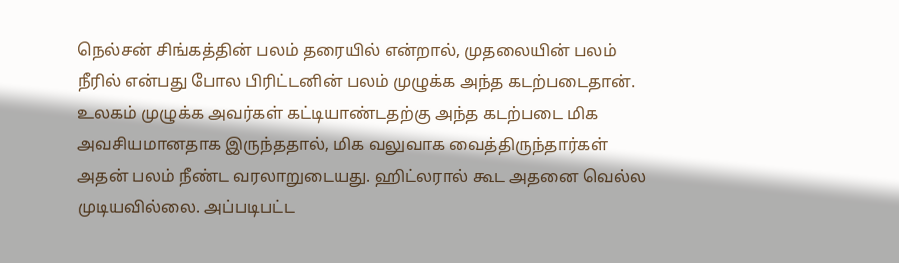நெல்சன் சிங்கத்தின் பலம் தரையில் என்றால், முதலையின் பலம் நீரில் என்பது போல பிரிட்டனின் பலம் முழுக்க அந்த கடற்படைதான். உலகம் முழுக்க அவர்கள் கட்டியாண்டதற்கு அந்த கடற்படை மிக அவசியமானதாக இருந்ததால், மிக வலுவாக வைத்திருந்தார்கள் அதன் பலம் நீண்ட வரலாறுடையது. ஹிட்லரால் கூட அதனை வெல்ல முடியவில்லை. அப்படிபட்ட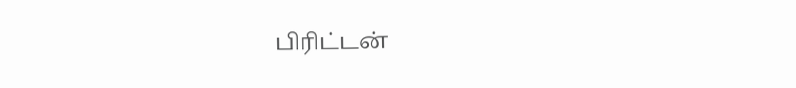பிரிட்டன்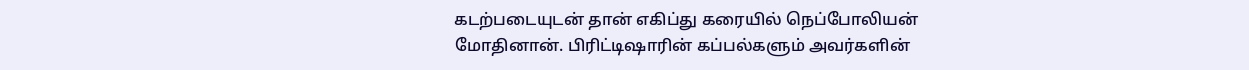கடற்படையுடன் தான் எகிப்து கரையில் நெப்போலியன் மோதினான். பிரிட்டிஷாரின் கப்பல்களும் அவர்களின்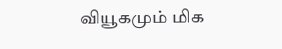வியூகமும் மிக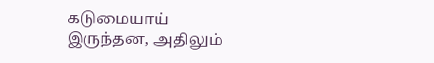கடுமையாய் இருந்தன, அதிலும்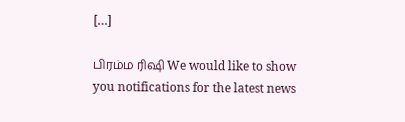[…]

பிரம்ம ரிஷி We would like to show you notifications for the latest news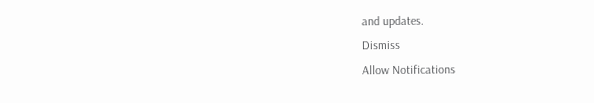and updates.
Dismiss
Allow Notifications